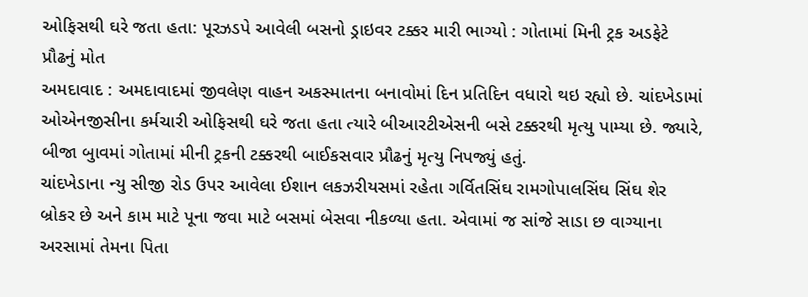ઓફિસથી ઘરે જતા હતા: પૂરઝડપે આવેલી બસનો ડ્રાઇવર ટક્કર મારી ભાગ્યો : ગોતામાં મિની ટ્રક અડફેટે પ્રૌઢનું મોત
અમદાવાદ : અમદાવાદમાં જીવલેણ વાહન અકસ્માતના બનાવોમાં દિન પ્રતિદિન વધારો થઇ રહ્યો છે. ચાંદખેડામાં ઓએનજીસીના કર્મચારી ઓફિસથી ઘરે જતા હતા ત્યારે બીઆરટીએસની બસે ટક્કરથી મૃત્યુ પામ્યા છે. જ્યારે, બીજા બુાવમાં ગોતામાં મીની ટ્રકની ટક્કરથી બાઈકસવાર પ્રૌઢનું મૃત્યુ નિપજ્યું હતું.
ચાંદખેડાના ન્યુ સીજી રોડ ઉપર આવેલા ઈશાન લકઝરીયસમાં રહેતા ગર્વિતસિંઘ રામગોપાલસિંઘ સિંઘ શેર બ્રોકર છે અને કામ માટે પૂના જવા માટે બસમાં બેસવા નીકળ્યા હતા. એવામાં જ સાંજે સાડા છ વાગ્યાના અરસામાં તેમના પિતા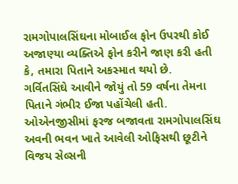રામગોપાલસિંઘના મોબાઈલ ફોન ઉપરથી કોઈ અજાણ્યા વ્યક્તિએ ફોન કરીને જાણ કરી હતી કે, તમારા પિતાને અકસ્માત થયો છે.
ગર્વિતસિંઘે આવીને જોયું તો 59 વર્ષના તેમના પિતાને ગંભીર ઈજા પહોંચેલી હતી. ઓએનજીસીમાં ફરજ બજાવતા રામગોપાલસિંઘ અવની ભવન ખાતે આવેલી ઓફિસથી છૂટીને વિજય સેલ્સની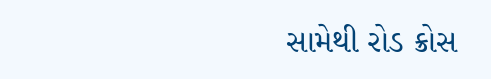સામેથી રોડ ક્રોસ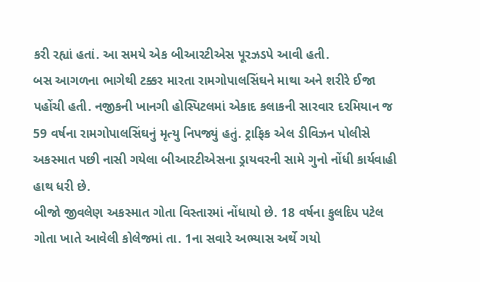કરી રહ્યાં હતાં. આ સમયે એક બીઆરટીએસ પૂરઝડપે આવી હતી.
બસ આગળના ભાગેથી ટક્કર મારતા રામગોપાલસિંઘને માથા અને શરીરે ઈજા પહોંચી હતી. નજીકની ખાનગી હોસ્પિટલમાં એકાદ કલાકની સારવાર દરમિયાન જ 59 વર્ષના રામગોપાલસિંઘનું મૃત્યુ નિપજ્યું હતું. ટ્રાફિક એલ ડીવિઝન પોલીસે અકસ્માત પછી નાસી ગયેલા બીઆરટીએસના ડ્રાયવરની સામે ગુનો નોંધી કાર્યવાહી હાથ ધરી છે.
બીજો જીવલેણ અકસ્માત ગોતા વિસ્તારમાં નોંધાયો છે. 18 વર્ષના કુલદિપ પટેલ ગોતા ખાતે આવેલી કોલેજમાં તા. 1ના સવારે અભ્યાસ અર્થે ગયો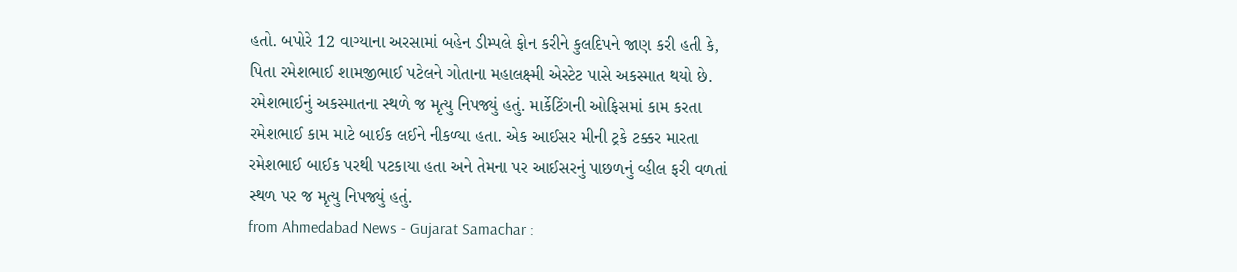હતો. બપોરે 12 વાગ્યાના અરસામાં બહેન ડીમ્પલે ફોન કરીને કુલદિપને જાણ કરી હતી કે, પિતા રમેશભાઈ શામજીભાઈ પટેલને ગોતાના મહાલક્ષ્મી એસ્ટેટ પાસે અકસ્માત થયો છે.
રમેશભાઈનું અકસ્માતના સ્થળે જ મૃત્યુ નિપજ્યું હતું. માર્કેટિંગની ઓફિસમાં કામ કરતા રમેશભાઈ કામ માટે બાઈક લઈને નીકળ્યા હતા. એક આઈસર મીની ટ્રકે ટક્કર મારતા રમેશભાઈ બાઈક પરથી પટકાયા હતા અને તેમના પર આઈસરનું પાછળનું વ્હીલ ફરી વળતાં સ્થળ પર જ મૃત્યુ નિપજ્યું હતું.
from Ahmedabad News - Gujarat Samachar :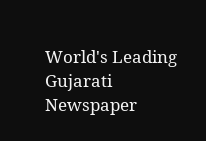World's Leading Gujarati Newspaper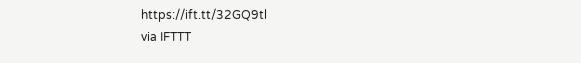https://ift.tt/32GQ9tl
via IFTTT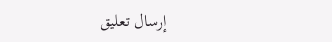إرسال تعليق